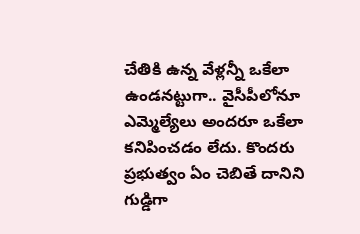చేతికి ఉన్న వేళ్లన్నీ ఒకేలా ఉండనట్టుగా.. వైసీపీలోనూ ఎమ్మెల్యేలు అందరూ ఒకేలా కనిపించడం లేదు. కొందరు ప్రభుత్వం ఏం చెబితే దానిని గుడ్డిగా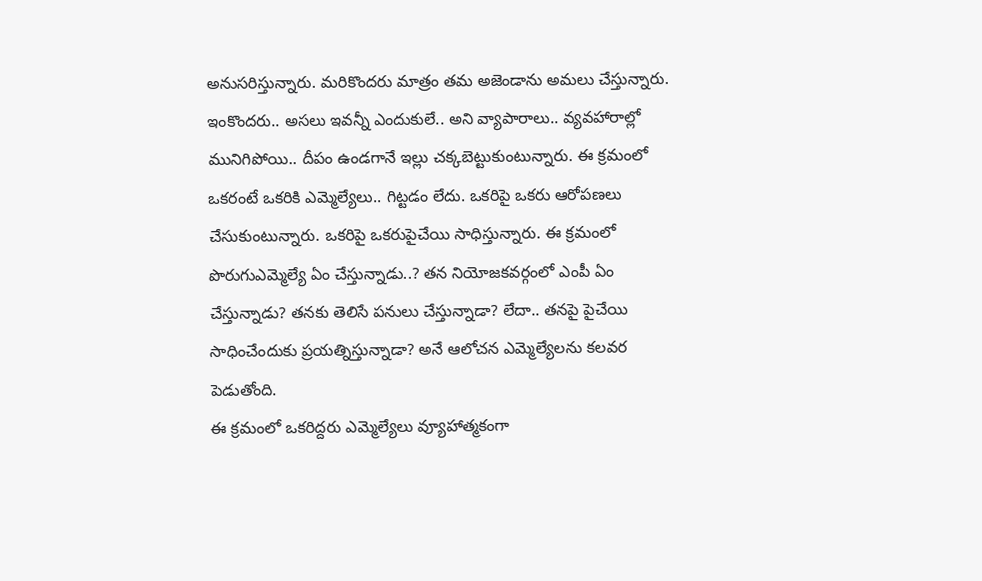అనుసరిస్తున్నారు. మరికొందరు మాత్రం తమ అజెండాను అమలు చేస్తున్నారు. ఇంకొందరు.. అసలు ఇవన్నీ ఎందుకులే.. అని వ్యాపారాలు.. వ్యవహారాల్లో మునిగిపోయి.. దీపం ఉండగానే ఇల్లు చక్కబెట్టుకుంటున్నారు. ఈ క్రమంలో ఒకరంటే ఒకరికి ఎమ్మెల్యేలు.. గిట్టడం లేదు. ఒకరిపై ఒకరు ఆరోపణలు చేసుకుంటున్నారు. ఒకరిపై ఒకరుపైచేయి సాధిస్తున్నారు. ఈ క్రమంలో పొరుగుఎమ్మెల్యే ఏం చేస్తున్నాడు..? తన నియోజకవర్గంలో ఎంపీ ఏం చేస్తున్నాడు? తనకు తెలిసే పనులు చేస్తున్నాడా? లేదా.. తనపై పైచేయి సాధించేందుకు ప్రయత్నిస్తున్నాడా? అనే ఆలోచన ఎమ్మెల్యేలను కలవర పెడుతోంది.
ఈ క్రమంలో ఒకరిద్దరు ఎమ్మెల్యేలు వ్యూహాత్మకంగా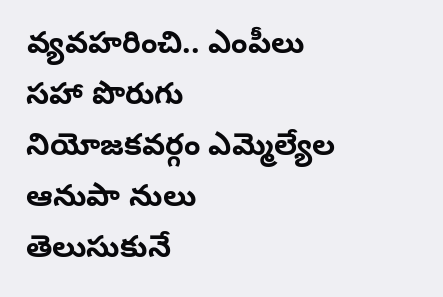వ్యవహరించి.. ఎంపీలు సహా పొరుగు నియోజకవర్గం ఎమ్మెల్యేల ఆనుపా నులు తెలుసుకునే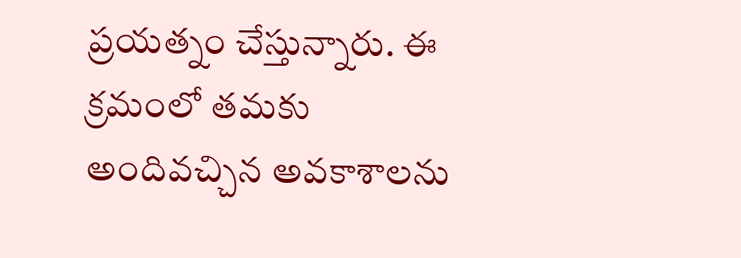ప్రయత్నం చేస్తున్నారు. ఈ క్రమంలో తమకు అందివచ్చిన అవకాశాలను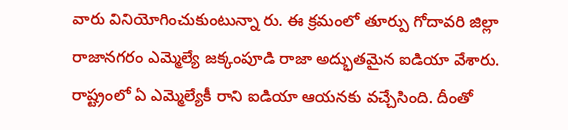వారు వినియోగించుకుంటున్నా రు. ఈ క్రమంలో తూర్పు గోదావరి జిల్లా రాజానగరం ఎమ్మెల్యే జక్కంపూడి రాజా అద్భుతమైన ఐడియా వేశారు. రాష్ట్రంలో ఏ ఎమ్మెల్యేకీ రాని ఐడియా ఆయనకు వచ్చేసింది. దీంతో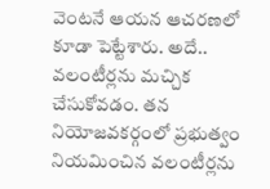వెంటనే ఆయన ఆచరణలో కూడా పెట్టేశారు. అదే.. వలంటీర్లను మచ్చిక చేసుకోవడం. తన నియోజవకర్గంలో ప్రభుత్వం నియమించిన వలంటీర్లను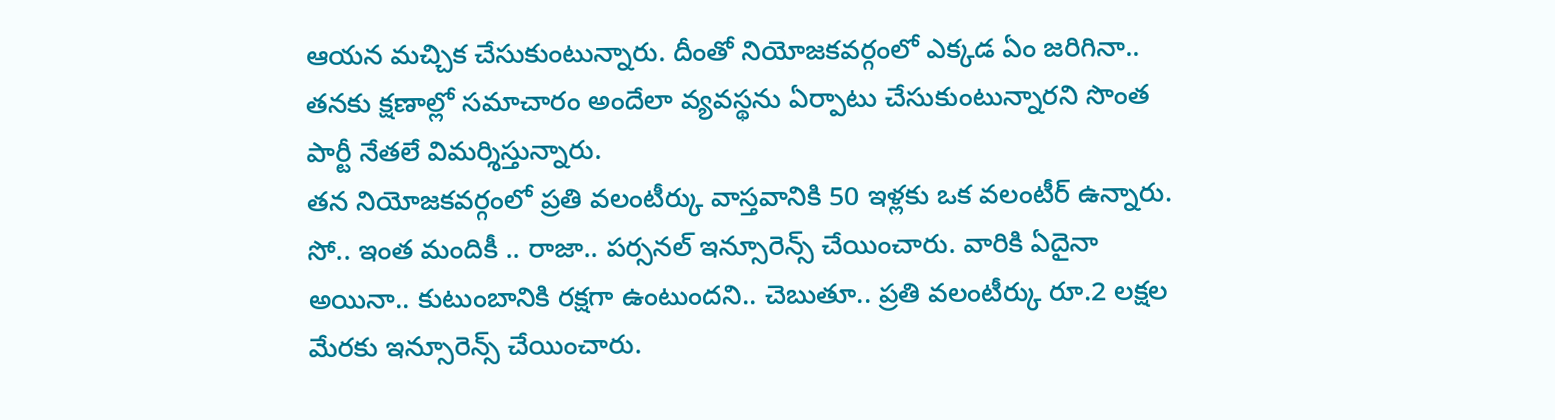ఆయన మచ్చిక చేసుకుంటున్నారు. దీంతో నియోజకవర్గంలో ఎక్కడ ఏం జరిగినా.. తనకు క్షణాల్లో సమాచారం అందేలా వ్యవస్థను ఏర్పాటు చేసుకుంటున్నారని సొంత పార్టీ నేతలే విమర్శిస్తున్నారు.
తన నియోజకవర్గంలో ప్రతి వలంటీర్కు వాస్తవానికి 50 ఇళ్లకు ఒక వలంటీర్ ఉన్నారు. సో.. ఇంత మందికీ .. రాజా.. పర్సనల్ ఇన్సూరెన్స్ చేయించారు. వారికి ఏదైనా అయినా.. కుటుంబానికి రక్షగా ఉంటుందని.. చెబుతూ.. ప్రతి వలంటీర్కు రూ.2 లక్షల మేరకు ఇన్సూరెన్స్ చేయించారు.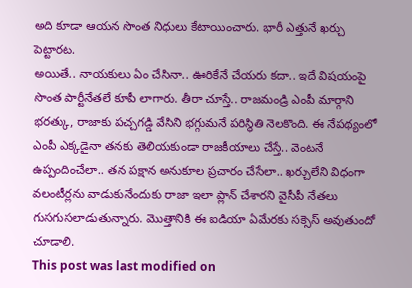అది కూడా ఆయన సొంత నిధులు కేటాయించారు. భారీ ఎత్తునే ఖర్చు పెట్టారట.
అయితే.. నాయకులు ఏం చేసినా.. ఊరికేనే చేయరు కదా.. ఇదే విషయంపై సొంత పార్టీనేతలే కూపీ లాగారు. తీరా చూస్తే.. రాజమండ్రి ఎంపీ మార్గాని భరత్కు, రాజాకు పచ్చగడ్డి వేసిని భగ్గుమనే పరిస్థితి నెలకొంది. ఈ నేపథ్యంలో ఎంపీ ఎక్కడైనా తనకు తెలియకుండా రాజకీయాలు చేస్తే.. వెంటనే ఉప్పందించేలా.. తన పక్షాన అనుకూల ప్రచారం చేసేలా.. ఖర్చులేని విధంగా వలంటీర్లను వాడుకునేందుకు రాజా ఇలా ప్లాన్ చేశారని వైసీపీ నేతలు గుసగుసలాడుతున్నారు. మొత్తానికి ఈ ఐడియా ఏమేరకు సక్సెస్ అవుతుందో చూడాలి.
This post was last modified on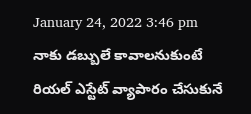January 24, 2022 3:46 pm
నాకు డబ్బులే కావాలనుకుంటే రియల్ ఎస్టేట్ వ్యాపారం చేసుకునే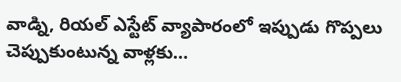వాడ్ని, రియల్ ఎస్టేట్ వ్యాపారంలో ఇప్పుడు గొప్పలు చెప్పుకుంటున్న వాళ్లకు…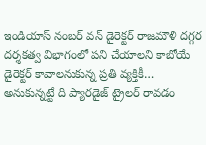ఇండియాస్ నంబర్ వన్ డైరెక్టర్ రాజమౌళి దగ్గర దర్శకత్వ విభాగంలో పని చేయాలని కాబోయే డైరెక్టర్ కావాలనుకున్న ప్రతి వ్యక్తికీ…
అనుకున్నట్టే ది ప్యారడైజ్ ట్రైలర్ రావడం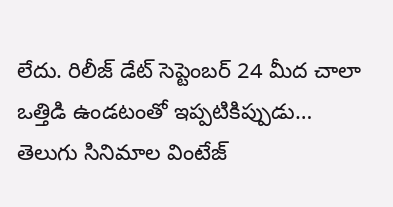లేదు. రిలీజ్ డేట్ సెప్టెంబర్ 24 మీద చాలా ఒత్తిడి ఉండటంతో ఇప్పటికిప్పుడు…
తెలుగు సినిమాల వింటేజ్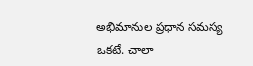అభిమానుల ప్రధాన సమస్య ఒకటే. చాలా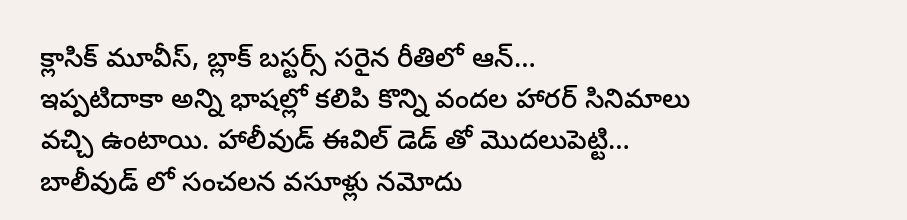క్లాసిక్ మూవీస్, బ్లాక్ బస్టర్స్ సరైన రీతిలో ఆన్…
ఇప్పటిదాకా అన్ని భాషల్లో కలిపి కొన్ని వందల హారర్ సినిమాలు వచ్చి ఉంటాయి. హాలీవుడ్ ఈవిల్ డెడ్ తో మొదలుపెట్టి…
బాలీవుడ్ లో సంచలన వసూళ్లు నమోదు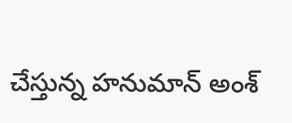చేస్తున్న హనుమాన్ అంశ్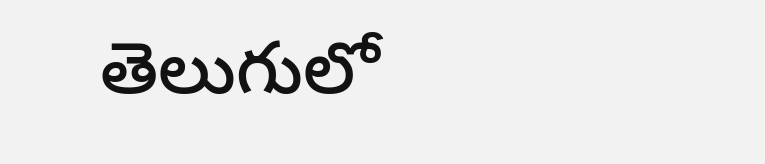తెలుగులో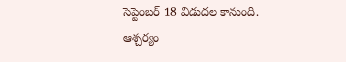సెప్టెంబర్ 18 విడుదల కానుంది. ఆశ్చర్యం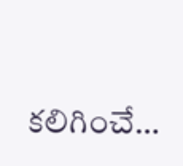కలిగించే…